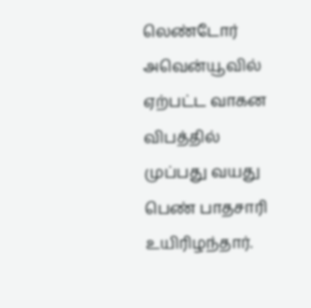லெண்டோர் அவென்யூவில் ஏற்பட்ட வாகன விபத்தில் முப்பது வயது பெண் பாதசாரி உயிரிழந்தார்.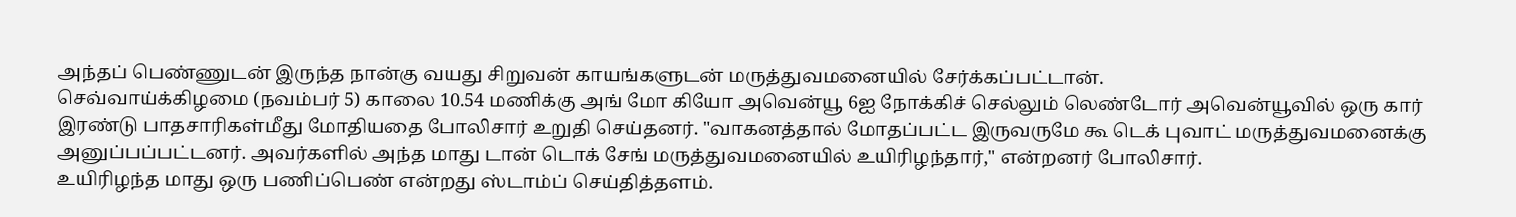அந்தப் பெண்ணுடன் இருந்த நான்கு வயது சிறுவன் காயங்களுடன் மருத்துவமனையில் சேர்க்கப்பட்டான்.
செவ்வாய்க்கிழமை (நவம்பர் 5) காலை 10.54 மணிக்கு அங் மோ கியோ அவென்யூ 6ஐ நோக்கிச் செல்லும் லெண்டோர் அவென்யூவில் ஒரு கார் இரண்டு பாதசாரிகள்மீது மோதியதை போலிசார் உறுதி செய்தனர். "வாகனத்தால் மோதப்பட்ட இருவருமே கூ டெக் புவாட் மருத்துவமனைக்கு அனுப்பப்பட்டனர். அவர்களில் அந்த மாது டான் டொக் சேங் மருத்துவமனையில் உயிரிழந்தார்," என்றனர் போலிசார்.
உயிரிழந்த மாது ஒரு பணிப்பெண் என்றது ஸ்டாம்ப் செய்தித்தளம்.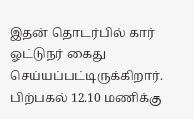இதன் தொடர்பில் கார் ஓட்டுநர் கைது செய்யப்பட்டிருக்கிறார்.
பிற்பகல் 12.10 மணிக்கு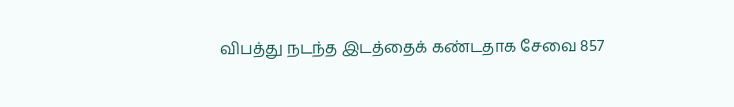விபத்து நடந்த இடத்தைக் கண்டதாக சேவை 857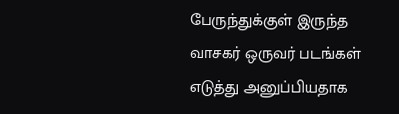பேருந்துக்குள் இருந்த வாசகர் ஒருவர் படங்கள் எடுத்து அனுப்பியதாக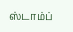ஸ்டாம்ப்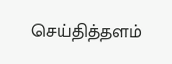செய்தித்தளம்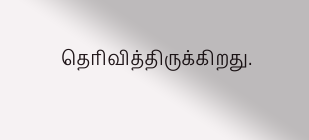தெரிவித்திருக்கிறது.